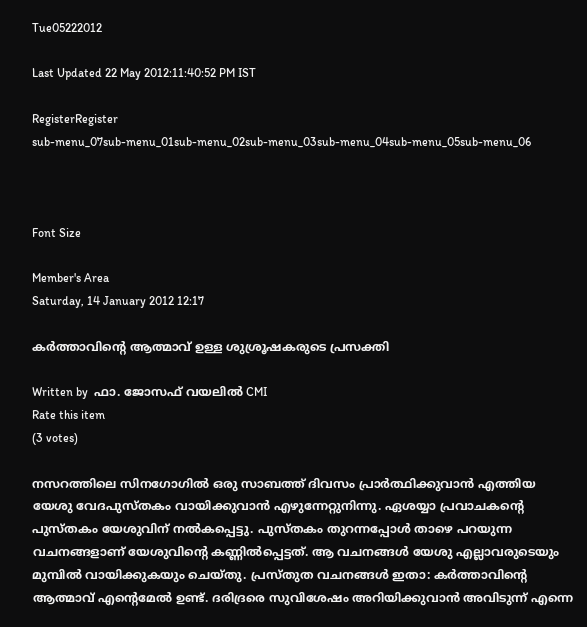Tue05222012

Last Updated 22 May 2012:11:40:52 PM IST

RegisterRegister
sub-menu_07sub-menu_01sub-menu_02sub-menu_03sub-menu_04sub-menu_05sub-menu_06



Font Size

Member's Area
Saturday, 14 January 2012 12:17

കര്‍ത്താവിന്റെ ആത്മാവ് ഉള്ള ശുശ്രൂഷകരുടെ പ്രസക്തി

Written by  ഫാ. ജോസഫ് വയലില്‍ CMI
Rate this item
(3 votes)

നസറത്തിലെ സിനഗോഗില്‍ ഒരു സാബത്ത് ദിവസം പ്രാര്‍ത്ഥിക്കുവാന്‍ എത്തിയ യേശു വേദപുസ്തകം വായിക്കുവാന്‍ എഴുന്നേറ്റുനിന്നു. ഏശയ്യാ പ്രവാചകന്റെ പുസ്തകം യേശുവിന് നല്‍കപ്പെട്ടു. പുസ്തകം തുറന്നപ്പോള്‍ താഴെ പറയുന്ന വചനങ്ങളാണ് യേശുവിന്റെ കണ്ണില്‍പ്പെട്ടത്. ആ വചനങ്ങള്‍ യേശു എല്ലാവരുടെയും മുമ്പില്‍ വായിക്കുകയും ചെയ്തു. പ്രസ്തുത വചനങ്ങള്‍ ഇതാ: കര്‍ത്താവിന്റെ ആത്മാവ് എന്റെമേല്‍ ഉണ്ട്. ദരിദ്രരെ സുവിശേഷം അറിയിക്കുവാന്‍ അവിടുന്ന് എന്നെ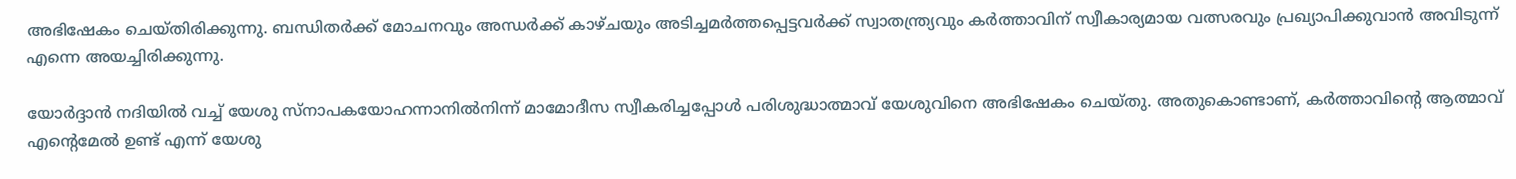അഭിഷേകം ചെയ്തിരിക്കുന്നു. ബന്ധിതര്‍ക്ക് മോചനവും അന്ധര്‍ക്ക് കാഴ്ചയും അടിച്ചമര്‍ത്തപ്പെട്ടവര്‍ക്ക് സ്വാതന്ത്ര്യവും കര്‍ത്താവിന് സ്വീകാര്യമായ വത്സരവും പ്രഖ്യാപിക്കുവാന്‍ അവിടുന്ന് എന്നെ അയച്ചിരിക്കുന്നു.

യോര്‍ദ്ദാന്‍ നദിയില്‍ വച്ച് യേശു സ്‌നാപകയോഹന്നാനില്‍നിന്ന് മാമോദീസ സ്വീകരിച്ചപ്പോള്‍ പരിശുദ്ധാത്മാവ് യേശുവിനെ അഭിഷേകം ചെയ്തു. അതുകൊണ്ടാണ്, കര്‍ത്താവിന്റെ ആത്മാവ് എന്റെമേല്‍ ഉണ്ട് എന്ന് യേശു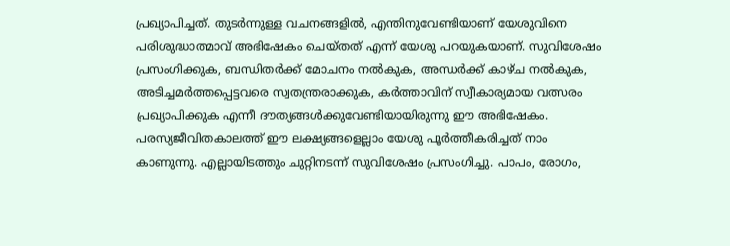പ്രഖ്യാപിച്ചത്. തുടര്‍ന്നുള്ള വചനങ്ങളില്‍, എന്തിനുവേണ്ടിയാണ് യേശുവിനെ പരിശുദ്ധാത്മാവ് അഭിഷേകം ചെയ്തത് എന്ന് യേശു പറയുകയാണ്. സുവിശേഷം പ്രസംഗിക്കുക, ബന്ധിതര്‍ക്ക് മോചനം നല്‍കുക, അന്ധര്‍ക്ക് കാഴ്ച നല്‍കുക, അടിച്ചമര്‍ത്തപ്പെട്ടവരെ സ്വതന്ത്രരാക്കുക, കര്‍ത്താവിന് സ്വീകാര്യമായ വത്സരം പ്രഖ്യാപിക്കുക എന്നീ ദൗത്യങ്ങള്‍ക്കുവേണ്ടിയായിരുന്നു ഈ അഭിഷേകം.
പരസ്യജീവിതകാലത്ത് ഈ ലക്ഷ്യങ്ങളെല്ലാം യേശു പൂര്‍ത്തീകരിച്ചത് നാം കാണുന്നു. എല്ലായിടത്തും ചുറ്റിനടന്ന് സുവിശേഷം പ്രസംഗിച്ചു. പാപം, രോഗം,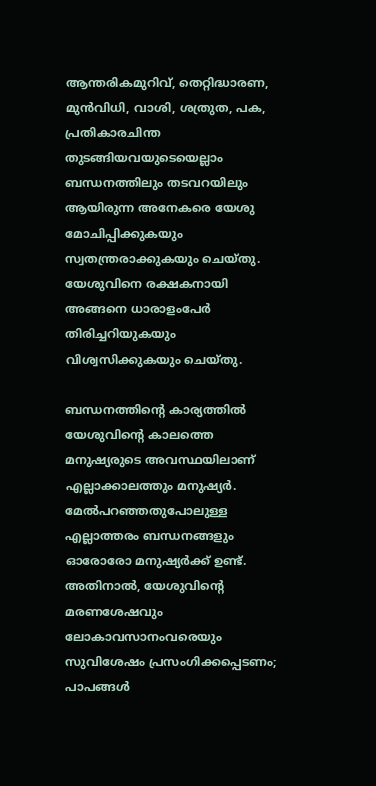ആന്തരികമുറിവ്, തെറ്റിദ്ധാരണ, മുന്‍വിധി, വാശി, ശത്രുത, പക, പ്രതികാരചിന്ത തുടങ്ങിയവയുടെയെല്ലാം ബന്ധനത്തിലും തടവറയിലും ആയിരുന്ന അനേകരെ യേശു മോചിപ്പിക്കുകയും സ്വതന്ത്രരാക്കുകയും ചെയ്തു. യേശുവിനെ രക്ഷകനായി അങ്ങനെ ധാരാളംപേര്‍ തിരിച്ചറിയുകയും വിശ്വസിക്കുകയും ചെയ്തു.

ബന്ധനത്തിന്റെ കാര്യത്തില്‍ യേശുവിന്റെ കാലത്തെ മനുഷ്യരുടെ അവസ്ഥയിലാണ് എല്ലാക്കാലത്തും മനുഷ്യര്‍. മേല്‍പറഞ്ഞതുപോലുള്ള എല്ലാത്തരം ബന്ധനങ്ങളും ഓരോരോ മനുഷ്യര്‍ക്ക് ഉണ്ട്. അതിനാല്‍, യേശുവിന്റെ മരണശേഷവും ലോകാവസാനംവരെയും സുവിശേഷം പ്രസംഗിക്കപ്പെടണം; പാപങ്ങള്‍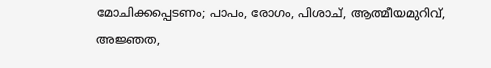മോചിക്കപ്പെടണം; പാപം, രോഗം, പിശാച്, ആത്മീയമുറിവ്, അജ്ഞത,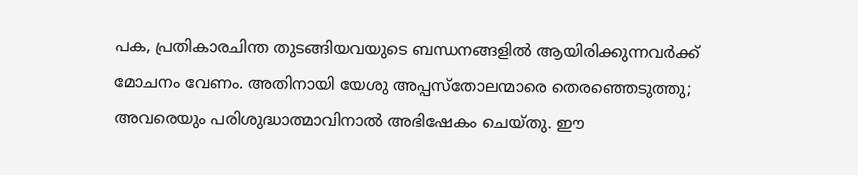പക, പ്രതികാരചിന്ത തുടങ്ങിയവയുടെ ബന്ധനങ്ങളില്‍ ആയിരിക്കുന്നവര്‍ക്ക് മോചനം വേണം. അതിനായി യേശു അപ്പസ്‌തോലന്മാരെ തെരഞ്ഞെടുത്തു; അവരെയും പരിശുദ്ധാത്മാവിനാല്‍ അഭിഷേകം ചെയ്തു. ഈ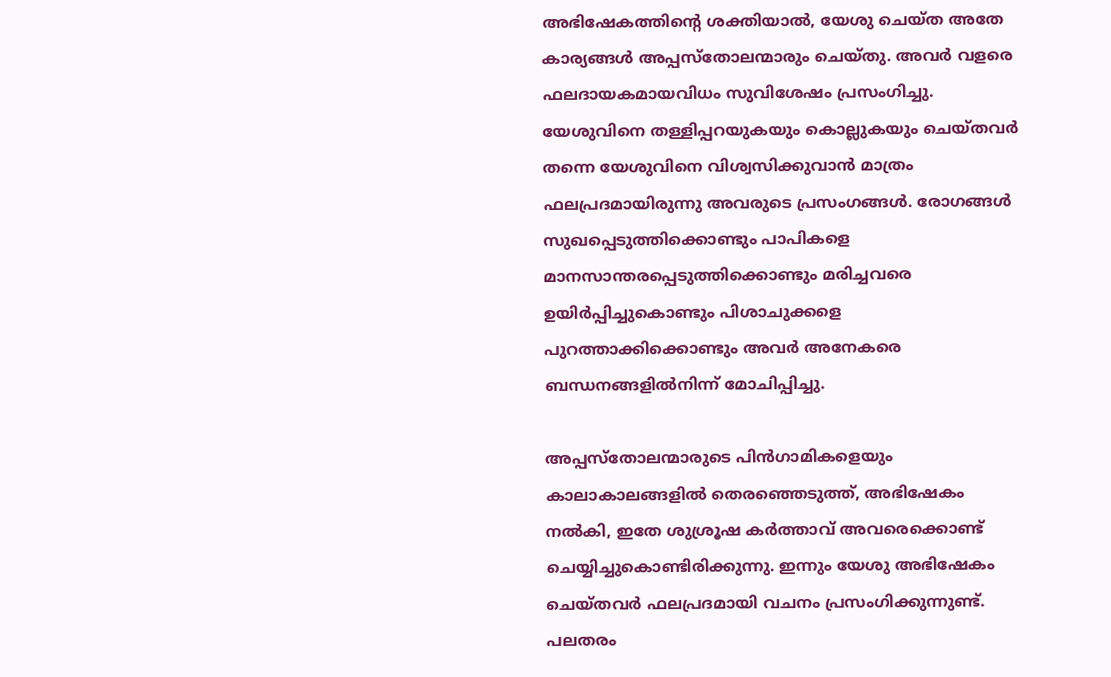അഭിഷേകത്തിന്റെ ശക്തിയാല്‍, യേശു ചെയ്ത അതേ കാര്യങ്ങള്‍ അപ്പസ്‌തോലന്മാരും ചെയ്തു. അവര്‍ വളരെ ഫലദായകമായവിധം സുവിശേഷം പ്രസംഗിച്ചു. യേശുവിനെ തള്ളിപ്പറയുകയും കൊല്ലുകയും ചെയ്തവര്‍ തന്നെ യേശുവിനെ വിശ്വസിക്കുവാന്‍ മാത്രം ഫലപ്രദമായിരുന്നു അവരുടെ പ്രസംഗങ്ങള്‍. രോഗങ്ങള്‍ സുഖപ്പെടുത്തിക്കൊണ്ടും പാപികളെ മാനസാന്തരപ്പെടുത്തിക്കൊണ്ടും മരിച്ചവരെ ഉയിര്‍പ്പിച്ചുകൊണ്ടും പിശാചുക്കളെ പുറത്താക്കിക്കൊണ്ടും അവര്‍ അനേകരെ ബന്ധനങ്ങളില്‍നിന്ന് മോചിപ്പിച്ചു.

അപ്പസ്‌തോലന്മാരുടെ പിന്‍ഗാമികളെയും കാലാകാലങ്ങളില്‍ തെരഞ്ഞെടുത്ത്, അഭിഷേകം നല്‍കി, ഇതേ ശുശ്രൂഷ കര്‍ത്താവ് അവരെക്കൊണ്ട് ചെയ്യിച്ചുകൊണ്ടിരിക്കുന്നു. ഇന്നും യേശു അഭിഷേകം ചെയ്തവര്‍ ഫലപ്രദമായി വചനം പ്രസംഗിക്കുന്നുണ്ട്. പലതരം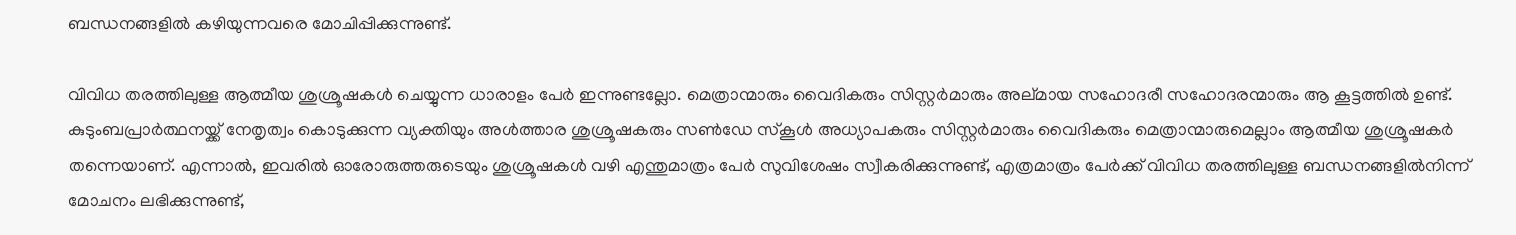ബന്ധനങ്ങളില്‍ കഴിയുന്നവരെ മോചിപ്പിക്കുന്നുണ്ട്.

വിവിധ തരത്തിലുള്ള ആത്മീയ ശുശ്രൂഷകള്‍ ചെയ്യുന്ന ധാരാളം പേര്‍ ഇന്നുണ്ടല്ലോ. മെത്രാന്മാരും വൈദികരും സിസ്റ്റര്‍മാരും അല്മായ സഹോദരീ സഹോദരന്മാരും ആ കൂട്ടത്തില്‍ ഉണ്ട്. കുടുംബപ്രാര്‍ത്ഥനയ്ക്ക് നേതൃത്വം കൊടുക്കുന്ന വ്യക്തിയും അള്‍ത്താര ശുശ്രൂഷകരും സണ്‍ഡേ സ്‌കൂള്‍ അധ്യാപകരും സിസ്റ്റര്‍മാരും വൈദികരും മെത്രാന്മാരുമെല്ലാം ആത്മീയ ശുശ്രൂഷകര്‍ തന്നെയാണ്. എന്നാല്‍, ഇവരില്‍ ഓരോരുത്തരുടെയും ശുശ്രൂഷകള്‍ വഴി എന്തുമാത്രം പേര്‍ സുവിശേഷം സ്വീകരിക്കുന്നുണ്ട്, എത്രമാത്രം പേര്‍ക്ക് വിവിധ തരത്തിലുള്ള ബന്ധനങ്ങളില്‍നിന്ന് മോചനം ലഭിക്കുന്നുണ്ട്,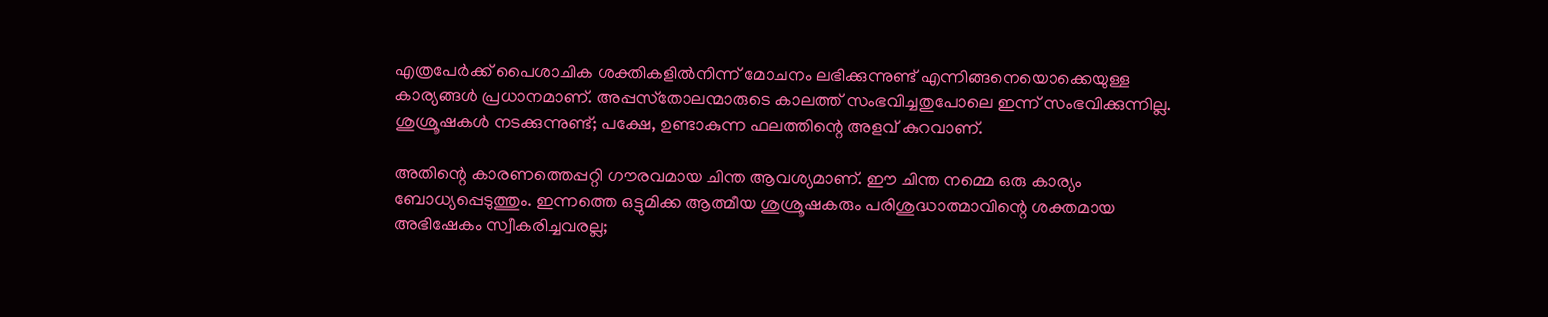എത്രപേര്‍ക്ക് പൈശാചിക ശക്തികളില്‍നിന്ന് മോചനം ലഭിക്കുന്നുണ്ട് എന്നിങ്ങനെയൊക്കെയുള്ള കാര്യങ്ങള്‍ പ്രധാനമാണ്. അപ്പസ്‌തോലന്മാരുടെ കാലത്ത് സംഭവിച്ചതുപോലെ ഇന്ന് സംഭവിക്കുന്നില്ല. ശുശ്രൂഷകള്‍ നടക്കുന്നുണ്ട്; പക്ഷേ, ഉണ്ടാകുന്ന ഫലത്തിന്റെ അളവ് കുറവാണ്.

അതിന്റെ കാരണത്തെപ്പറ്റി ഗൗരവമായ ചിന്ത ആവശ്യമാണ്. ഈ ചിന്ത നമ്മെ ഒരു കാര്യം ബോധ്യപ്പെടുത്തും. ഇന്നത്തെ ഒട്ടുമിക്ക ആത്മീയ ശുശ്രൂഷകരും പരിശുദ്ധാത്മാവിന്റെ ശക്തമായ അഭിഷേകം സ്വീകരിച്ചവരല്ല;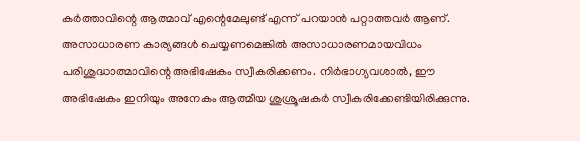കര്‍ത്താവിന്റെ ആത്മാവ് എന്റെമേലുണ്ട് എന്ന് പറയാന്‍ പറ്റാത്തവര്‍ ആണ്. അസാധാരണ കാര്യങ്ങള്‍ ചെയ്യണമെങ്കില്‍ അസാധാരണമായവിധം പരിശുദ്ധാത്മാവിന്റെ അഭിഷേകം സ്വീകരിക്കണം. നിര്‍ഭാഗ്യവശാല്‍, ഈ അഭിഷേകം ഇനിയും അനേകം ആത്മീയ ശുശ്രൂഷകര്‍ സ്വീകരിക്കേണ്ടിയിരിക്കുന്നു.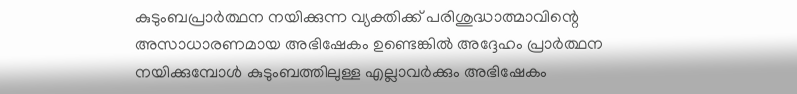കുടുംബപ്രാര്‍ത്ഥന നയിക്കുന്ന വ്യക്തിക്ക് പരിശുദ്ധാത്മാവിന്റെ അസാധാരണമായ അഭിഷേകം ഉണ്ടെങ്കില്‍ അദ്ദേഹം പ്രാര്‍ത്ഥന നയിക്കുമ്പോള്‍ കുടുംബത്തിലുള്ള എല്ലാവര്‍ക്കും അഭിഷേകം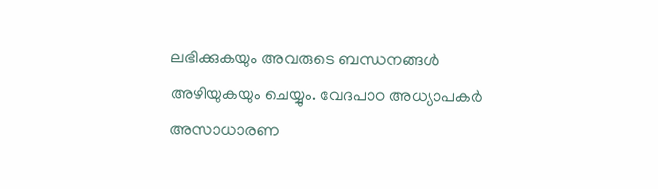ലഭിക്കുകയും അവരുടെ ബന്ധനങ്ങള്‍ അഴിയുകയും ചെയ്യും. വേദപാഠ അധ്യാപകര്‍ അസാധാരണ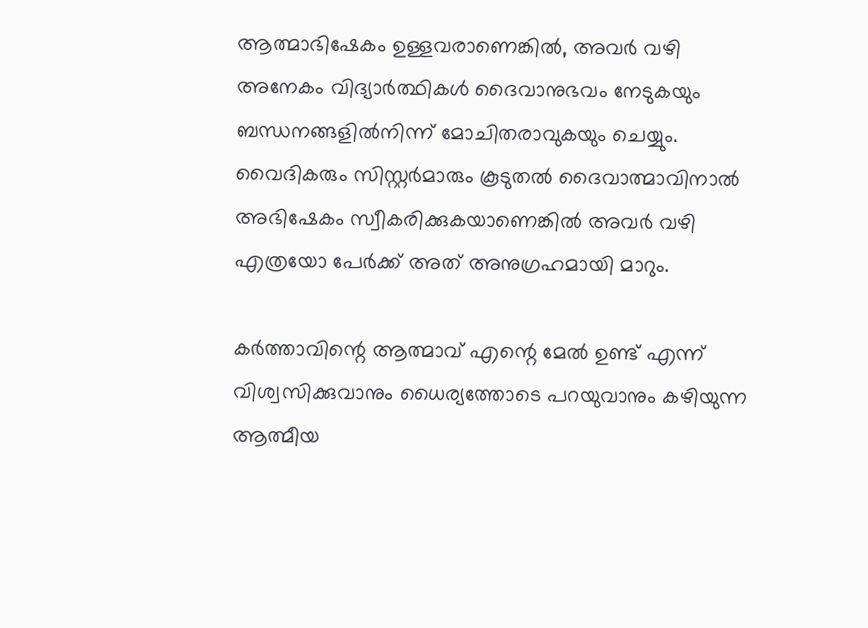ആത്മാഭിഷേകം ഉള്ളവരാണെങ്കില്‍, അവര്‍ വഴി അനേകം വിദ്യാര്‍ത്ഥികള്‍ ദൈവാനുഭവം നേടുകയും ബന്ധനങ്ങളില്‍നിന്ന് മോചിതരാവുകയും ചെയ്യും. വൈദികരും സിസ്റ്റര്‍മാരും കൂടുതല്‍ ദൈവാത്മാവിനാല്‍ അഭിഷേകം സ്വീകരിക്കുകയാണെങ്കില്‍ അവര്‍ വഴി എത്രയോ പേര്‍ക്ക് അത് അനുഗ്രഹമായി മാറും.

കര്‍ത്താവിന്റെ ആത്മാവ് എന്റെ മേല്‍ ഉണ്ട് എന്ന് വിശ്വസിക്കുവാനും ധൈര്യത്തോടെ പറയുവാനും കഴിയുന്ന ആത്മീയ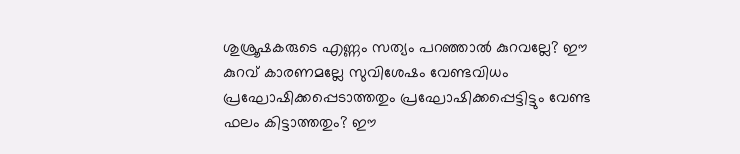ശുശ്രൂഷകരുടെ എണ്ണം സത്യം പറഞ്ഞാല്‍ കുറവല്ലേ? ഈ കുറവ് കാരണമല്ലേ സുവിശേഷം വേണ്ടവിധം പ്രഘോഷിക്കപ്പെടാത്തതും പ്രഘോഷിക്കപ്പെട്ടിട്ടും വേണ്ട ഫലം കിട്ടാത്തതും? ഈ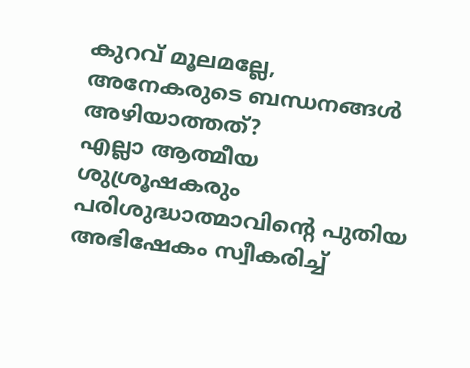കുറവ് മൂലമല്ലേ, അനേകരുടെ ബന്ധനങ്ങള്‍ അഴിയാത്തത്?
എല്ലാ ആത്മീയ ശുശ്രൂഷകരും പരിശുദ്ധാത്മാവിന്റെ പുതിയ അഭിഷേകം സ്വീകരിച്ച്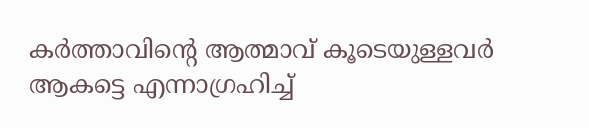കര്‍ത്താവിന്റെ ആത്മാവ് കൂടെയുള്ളവര്‍ ആകട്ടെ എന്നാഗ്രഹിച്ച്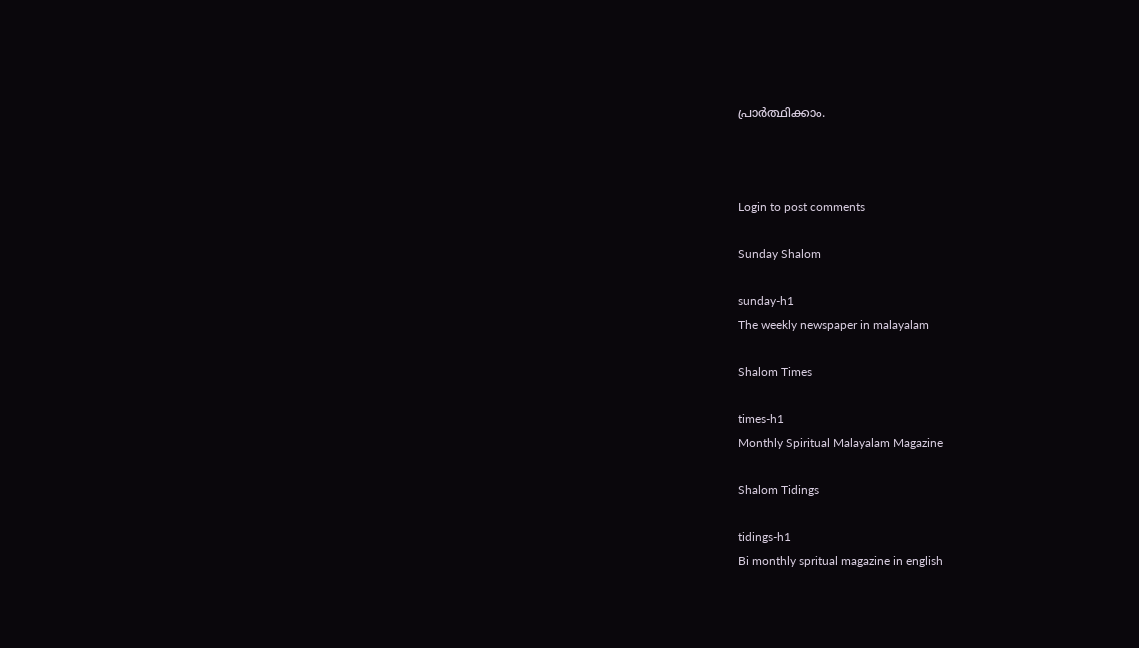പ്രാര്‍ത്ഥിക്കാം.



Login to post comments

Sunday Shalom

sunday-h1
The weekly newspaper in malayalam

Shalom Times

times-h1
Monthly Spiritual Malayalam Magazine

Shalom Tidings

tidings-h1
Bi monthly spritual magazine in english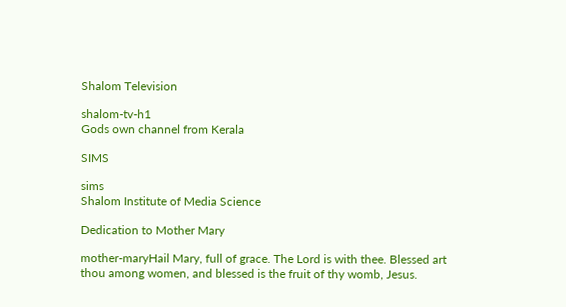Shalom Television

shalom-tv-h1
Gods own channel from Kerala

SIMS

sims
Shalom Institute of Media Science

Dedication to Mother Mary

mother-maryHail Mary, full of grace. The Lord is with thee. Blessed art thou among women, and blessed is the fruit of thy womb, Jesus.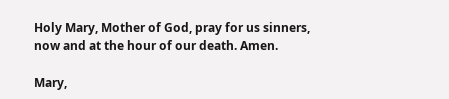Holy Mary, Mother of God, pray for us sinners, now and at the hour of our death. Amen.

Mary,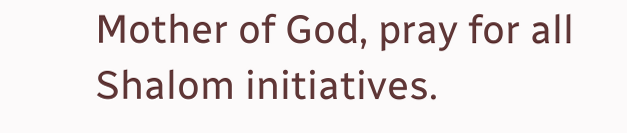Mother of God, pray for all Shalom initiatives.